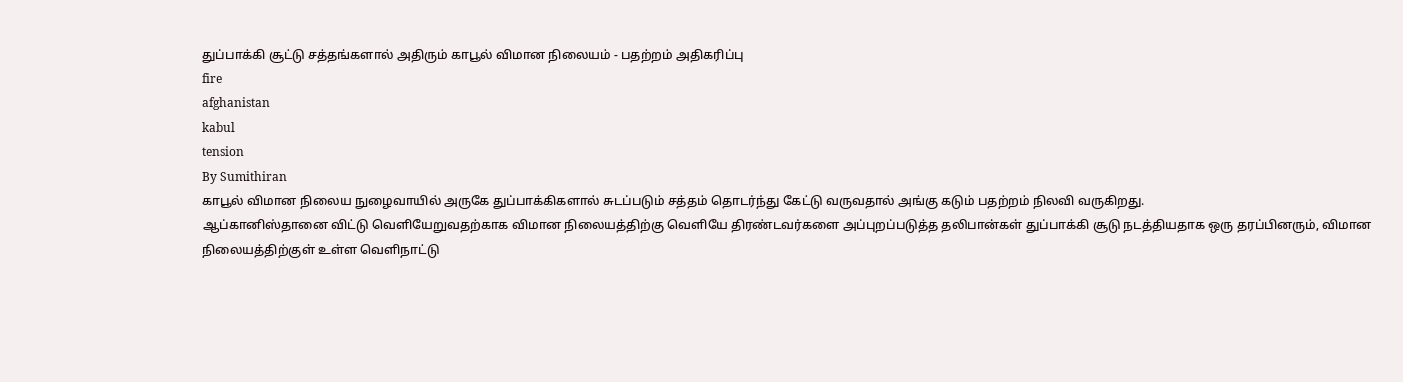துப்பாக்கி சூட்டு சத்தங்களால் அதிரும் காபூல் விமான நிலையம் - பதற்றம் அதிகரிப்பு
fire
afghanistan
kabul
tension
By Sumithiran
காபூல் விமான நிலைய நுழைவாயில் அருகே துப்பாக்கிகளால் சுடப்படும் சத்தம் தொடர்ந்து கேட்டு வருவதால் அங்கு கடும் பதற்றம் நிலவி வருகிறது.
ஆப்கானிஸ்தானை விட்டு வெளியேறுவதற்காக விமான நிலையத்திற்கு வெளியே திரண்டவர்களை அப்புறப்படுத்த தலிபான்கள் துப்பாக்கி சூடு நடத்தியதாக ஒரு தரப்பினரும், விமான நிலையத்திற்குள் உள்ள வெளிநாட்டு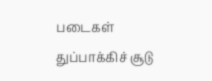படைகள் துப்பாக்கிச் சூடு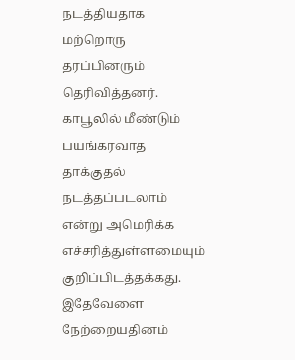நடத்தியதாக மற்றொரு தரப்பினரும் தெரிவித்தனர்.
காபூலில் மீண்டும் பயங்கரவாத தாக்குதல் நடத்தப்படலாம் என்று அமெரிக்க எச்சரித்துள்ளமையும் குறிப்பிடத்தக்கது.
இதேவேளை நேற்றையதினம்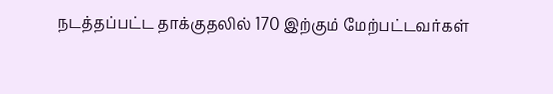நடத்தப்பட்ட தாக்குதலில் 170 இற்கும் மேற்பட்டவர்கள்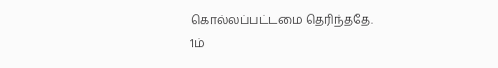கொல்லப்பட்டமை தெரிந்ததே.
1ம்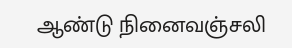ஆண்டு நினைவஞ்சலி